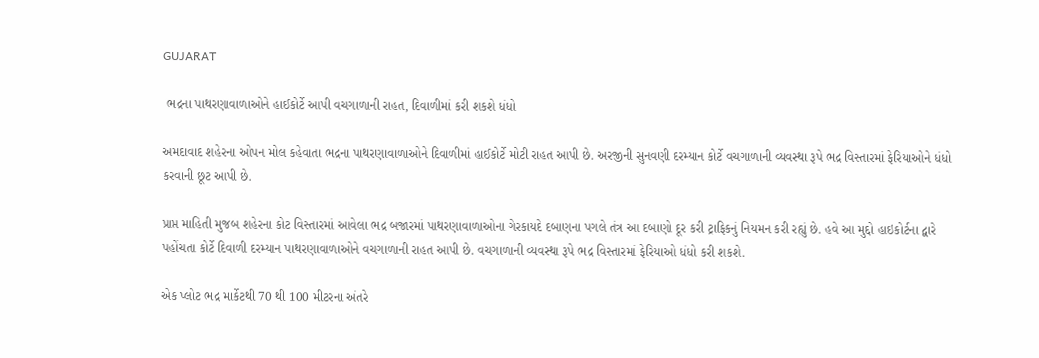GUJARAT

 ભદ્રના પાથરણાવાળાઓને હાઈકોર્ટે આપી વચગાળાની રાહત, દિવાળીમાં કરી શકશે ધંધો

અમદાવાદ શહેરના ઓપન મોલ કહેવાતા ભદ્રના પાથરણાવાળાઓને દિવાળીમાં હાઈકોર્ટે મોટી રાહત આપી છે. અરજીની સુનવણી દરમ્યાન કોર્ટે વચગાળાની વ્યવસ્થા રૂપે ભદ્ર વિસ્તારમાં ફેરિયાઓને ધંધો કરવાની છૂટ આપી છે.

પ્રાપ્ત માહિતી મુજબ શહેરના કોટ વિસ્તારમાં આવેલા ભદ્ર બજારમાં પાથરણાવાળાઓના ગેરકાયદે દબાણના પગલે તંત્ર આ દબાણો દૂર કરી ટ્રાફિકનું નિયમન કરી રહ્યું છે. હવે આ મુદ્દો હાઇકોર્ટના દ્વારે પહોંચતા કોર્ટે દિવાળી દરમ્યાન પાથરણાવાળાઓને વચગાળાની રાહત આપી છે. વચગાળાની વ્યવસ્થા રૂપે ભદ્ર વિસ્તારમાં ફેરિયાઓ ધંધો કરી શકશે.

એક પ્લોટ ભદ્ર માર્કેટથી 70 થી 100 મીટરના અંતરે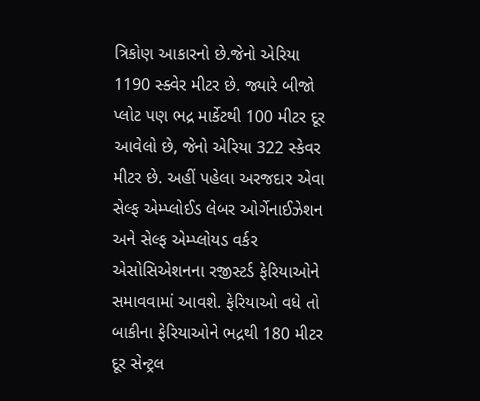ત્રિકોણ આકારનો છે.જેનો એરિયા 1190 સ્ક્વેર મીટર છે. જ્યારે બીજો પ્લોટ પણ ભદ્ર માર્કેટથી 100 મીટર દૂર આવેલો છે, જેનો એરિયા 322 સ્કેવર મીટર છે. અહીં પહેલા અરજદાર એવા સેલ્ફ એમ્પ્લોઈડ લેબર ઓર્ગેનાઈઝેશન અને સેલ્ફ એમ્પ્લોયડ વર્કર એસોસિએશનના રજીસ્ટર્ડ ફેરિયાઓને સમાવવામાં આવશે. ફેરિયાઓ વધે તો બાકીના ફેરિયાઓને ભદ્રથી 180 મીટર દૂર સેન્ટ્રલ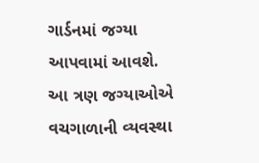ગાર્ડનમાં જગ્યા આપવામાં આવશે. આ ત્રણ જગ્યાઓએ વચગાળાની વ્યવસ્થા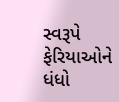સ્વરૂપે ફેરિયાઓને ધંધો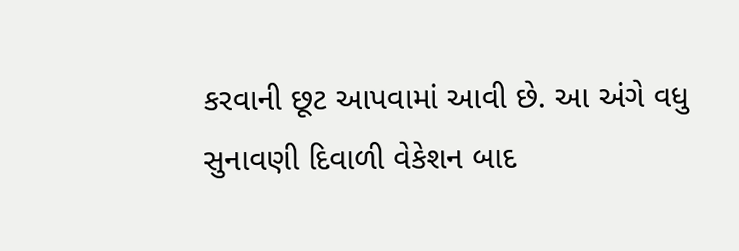કરવાની છૂટ આપવામાં આવી છે. આ અંગે વધુ સુનાવણી દિવાળી વેકેશન બાદ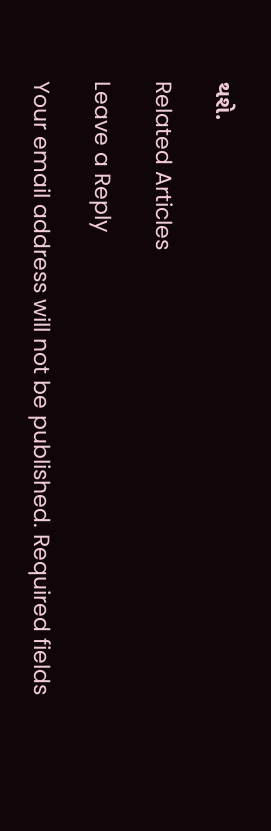થશે.

Related Articles

Leave a Reply

Your email address will not be published. Required fields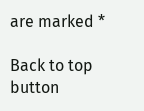are marked *

Back to top button